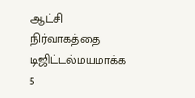ஆட்சி நிர்வாகத்தை டிஜிட்டல்மயமாக்க 5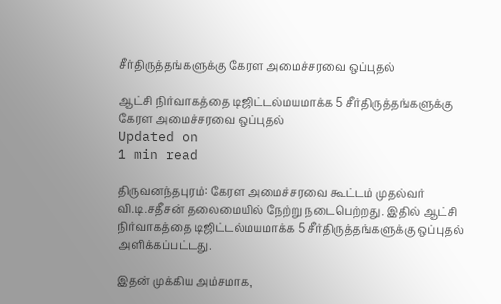சீர்திருத்தங்களுக்கு கேரள அமைச்சரவை ஒப்புதல்

ஆட்சி நிர்வாகத்தை டிஜிட்டல்மயமாக்க 5 சீர்திருத்தங்களுக்கு கேரள அமைச்சரவை ஒப்புதல்
Updated on
1 min read

திருவனந்தபுரம்: கேரள அமைச்சரவை கூட்டம் முதல்வர் வி.டி.சதீசன் தலைமையில் நேற்று நடைபெற்றது. இதில் ஆட்சி நிர்வாகத்தை டிஜிட்டல்மயமாக்க 5 சீர்திருத்தங்களுக்கு ஒப்புதல் அளிக்கப்பட்டது.

இதன் முக்கிய அம்சமாக,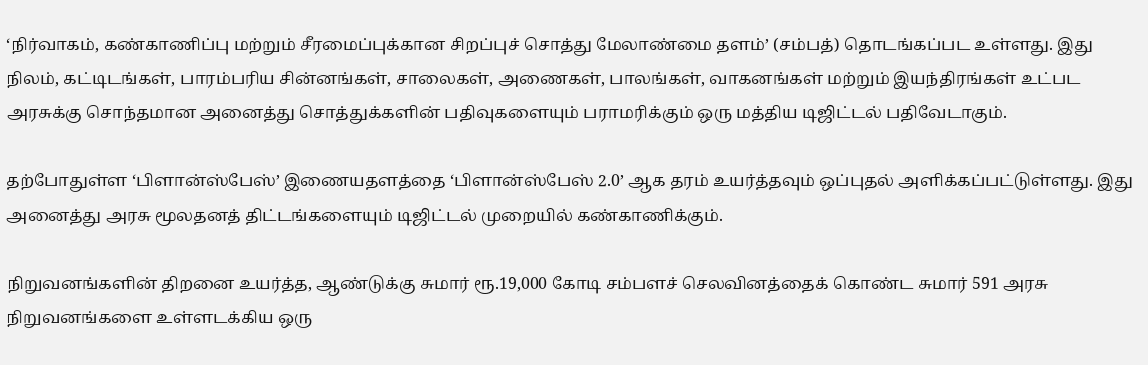‘நிர்வாகம், கண்காணிப்பு மற்றும் சீரமைப்புக்கான சிறப்புச் சொத்து மேலாண்மை தளம்’ (சம்பத்) தொடங்கப்பட உள்ளது. இது நிலம், கட்டிடங்கள், பாரம்பரிய சின்னங்கள், சாலைகள், அணைகள், பாலங்கள், வாகனங்கள் மற்றும் இயந்திரங்கள் உட்பட அரசுக்கு சொந்தமான அனைத்து சொத்துக்களின் பதிவுகளையும் பராமரிக்கும் ஒரு மத்திய டிஜிட்டல் பதிவேடாகும்.

தற்போதுள்ள ‘பிளான்ஸ்பேஸ்’ இணையதளத்தை ‘பிளான்ஸ்பேஸ் 2.0’ ஆக தரம் உயர்த்தவும் ஒப்புதல் அளிக்கப்பட்டுள்ளது. இது அனைத்து அரசு மூலதனத் திட்டங்களையும் டிஜிட்டல் முறையில் கண்காணிக்கும்.

நிறுவனங்களின் திறனை உயர்த்த, ஆண்டுக்கு சுமார் ரூ.19,000 கோடி சம்பளச் செலவினத்தைக் கொண்ட சுமார் 591 அரசு நிறுவனங்களை உள்ளடக்கிய ஒரு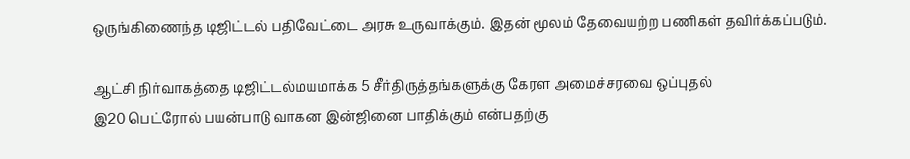ஒருங்கிணைந்த டிஜிட்டல் பதிவேட்டை அரசு உருவாக்கும். இதன் மூலம் தேவையற்ற பணிகள் தவிர்க்கப்படும்.

ஆட்சி நிர்வாகத்தை டிஜிட்டல்மயமாக்க 5 சீர்திருத்தங்களுக்கு கேரள அமைச்சரவை ஒப்புதல்
இ20 பெட்ரோல் பயன்பாடு வாகன இன்ஜினை பாதிக்கும் என்பதற்கு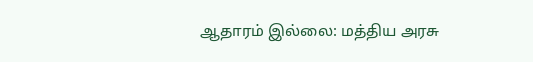ஆதாரம் இல்லை: மத்திய அரசு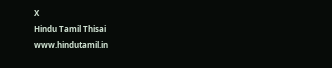X
Hindu Tamil Thisai
www.hindutamil.in